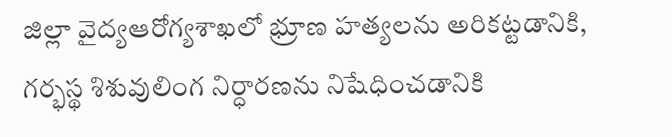జిల్లా వైద్యఆరోగ్యశాఖలో భ్రూణ హత్యలను అరికట్టడానికి, గర్భస్థ శిశువులింగ నిర్ధారణను నిషేధించడానికి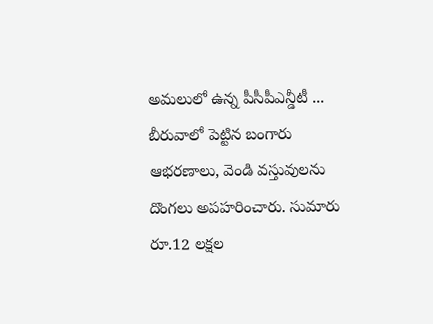అమలులో ఉన్న పీసీపీఎన్డీటీ ...
బీరువాలో పెట్టిన బంగారు ఆభరణాలు, వెండి వస్తువులను దొంగలు అపహరించారు. సుమారు రూ.12 లక్షల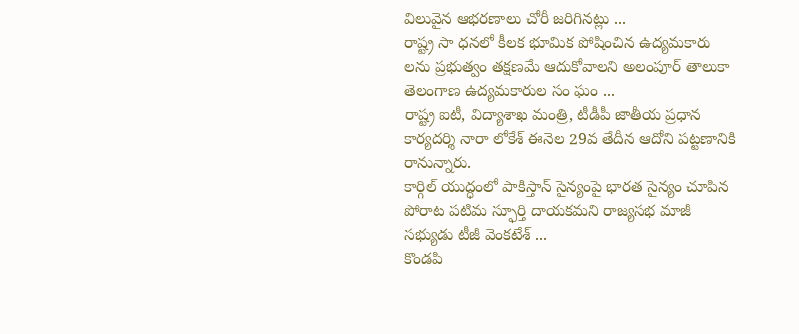విలువైన ఆభరణాలు చోరీ జరిగినట్లు ...
రాష్ట్ర సా ధనలో కీలక భూమిక పోషించిన ఉద్యమకారు లను ప్రభుత్వం తక్షణమే ఆదుకోవాలని అలంపూర్ తాలుకా తెలంగాణ ఉద్యమకారుల సం ఘం ...
రాష్ట్ర ఐటీ, విద్యాశాఖ మంత్రి, టీడీపీ జాతీయ ప్రధాన కార్యదర్శి నారా లోకేశ్ ఈనెల 29వ తేదీన ఆదోని పట్టణానికి రానున్నారు.
కార్గిల్ యుద్ధంలో పాకిస్తాన్ సైన్యంపై భారత సైన్యం చూపిన పోరాట పటిమ స్ఫూర్తి దాయకమని రాజ్యసభ మాజీ సభ్యుడు టీజీ వెంకటేశ్ ...
కొండపి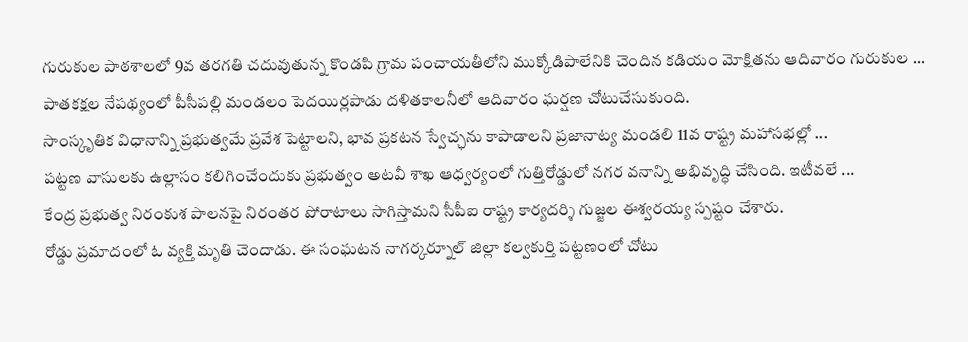గురుకుల పాఠశాలలో 9వ తరగతి చదువుతున్న కొండపి గ్రామ పంచాయతీలోని ముక్కోడిపాలేనికి చెందిన కడియం మోక్షితను ఆదివారం గురుకుల ...
పాతకక్షల నేపథ్యంలో పీసీపల్లి మండలం పెదయిర్లపాడు దళితకాలనీలో ఆదివారం ఘర్షణ చోటుచేసుకుంది.
సాంస్కృతిక విధానాన్ని ప్రభుత్వమే ప్రవేశ పెట్టాలని, భావ ప్రకటన స్వేచ్ఛను కాపాడాలని ప్రజానాట్య మండలి 11వ రాష్ట్ర మహాసభల్లో ...
పట్టణ వాసులకు ఉల్లాసం కలిగించేందుకు ప్రభుత్వం అటవీ శాఖ ఆధ్వర్యంలో గుత్తిరోడ్డులో నగర వనాన్ని అభివృద్ధి చేసింది. ఇటీవలే ...
కేంద్ర ప్రభుత్వ నిరంకుశ పాలనపై నిరంతర పోరాటాలు సాగిస్తామని సీపీఐ రాష్ట్ర కార్యదర్శి గుజ్జల ఈశ్వరయ్య స్పష్టం చేశారు.
రోడ్డు ప్రమాదంలో ఓ వ్యక్తి మృతి చెందాడు. ఈ సంఘటన నాగర్కర్నూల్ జిల్లా కల్వకుర్తి పట్టణంలో చోటు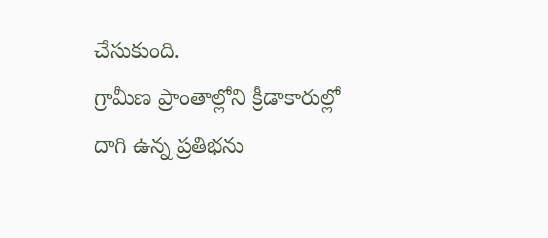చేసుకుంది.
గ్రామీణ ప్రాంతాల్లోని క్రీడాకారుల్లో దాగి ఉన్న ప్రతిభను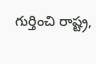గుర్తించి రాష్ట్ర,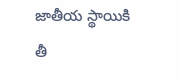జాతీయ స్థాయికి తీ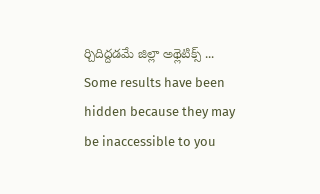ర్చిదిద్దడమే జిల్లా అథ్లెటిక్స్ ...
Some results have been hidden because they may be inaccessible to you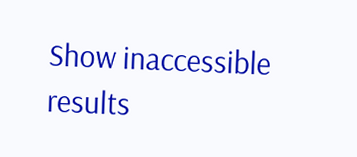Show inaccessible results